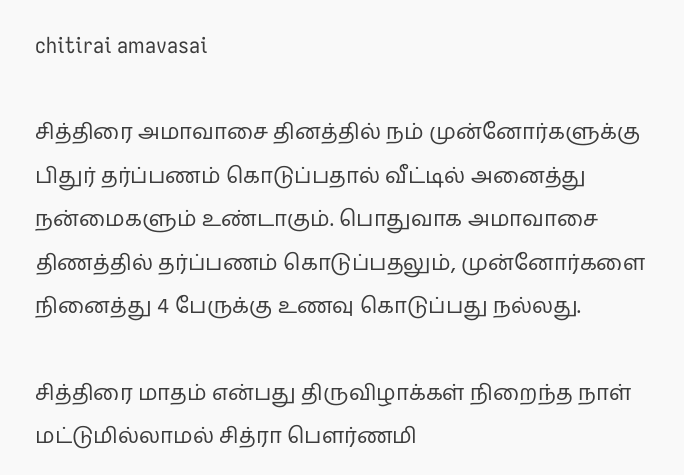chitirai amavasai

சித்திரை அமாவாசை தினத்தில் நம் முன்னோர்களுக்கு பிதுர் தர்ப்பணம் கொடுப்பதால் வீட்டில் அனைத்து நன்மைகளும் உண்டாகும். பொதுவாக அமாவாசை திணத்தில் தர்ப்பணம் கொடுப்பதலும், முன்னோர்களை நினைத்து 4 பேருக்கு உணவு கொடுப்பது நல்லது.

சித்திரை மாதம் என்பது திருவிழாக்கள் நிறைந்த நாள் மட்டுமில்லாமல் சித்ரா பெளர்ணமி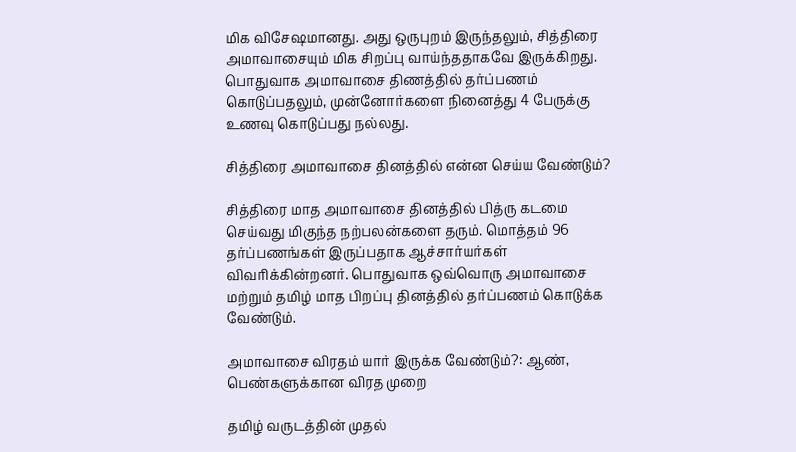மிக விசேஷமானது. அது ஒருபுறம் இருந்தலும், சித்திரை அமாவாசையும் மிக சிறப்பு வாய்ந்ததாகவே இருக்கிறது. பொதுவாக அமாவாசை திணத்தில் தர்ப்பணம் கொடுப்பதலும், முன்னோர்களை நினைத்து 4 பேருக்கு உணவு கொடுப்பது நல்லது.

சித்திரை அமாவாசை தினத்தில் என்ன செய்ய வேண்டும்?

சித்திரை மாத அமாவாசை தினத்தில் பித்ரு கடமை செய்வது மிகுந்த நற்பலன்களை தரும். மொத்தம் 96 தர்ப்பணங்கள் இருப்பதாக ஆச்சார்யர்கள் விவரிக்கின்றனர். பொதுவாக ஒவ்வொரு அமாவாசை மற்றும் தமிழ் மாத பிறப்பு தினத்தில் தர்ப்பணம் கொடுக்க வேண்டும்.

அமாவாசை விரதம் யார் இருக்க வேண்டும்?: ஆண், பெண்களுக்கான விரத முறை

தமிழ் வருடத்தின் முதல்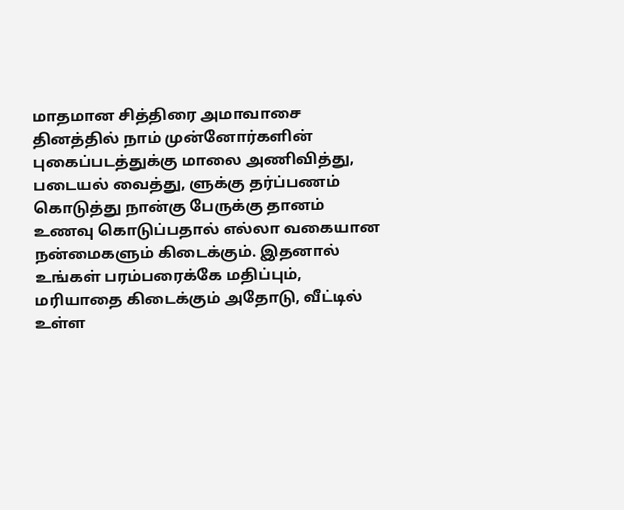மாதமான சித்திரை அமாவாசை தினத்தில் நாம் முன்னோர்களின் புகைப்படத்துக்கு மாலை அணிவித்து, படையல் வைத்து, ளுக்கு தர்ப்பணம் கொடுத்து நான்கு பேருக்கு தானம் உணவு கொடுப்பதால் எல்லா வகையான நன்மைகளும் கிடைக்கும். இதனால் உங்கள் பரம்பரைக்கே மதிப்பும், மரியாதை கிடைக்கும் அதோடு, வீட்டில் உள்ள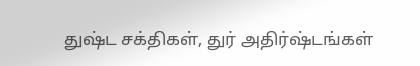துஷ்ட சக்திகள், துர் அதிர்ஷ்டங்கள்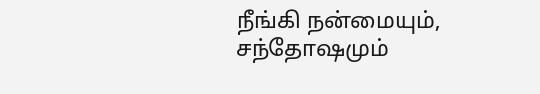நீங்கி நன்மையும், சந்தோஷமும்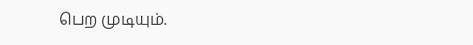பெற முடியும்.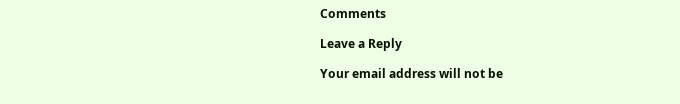Comments

Leave a Reply

Your email address will not be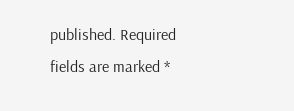published. Required fields are marked *